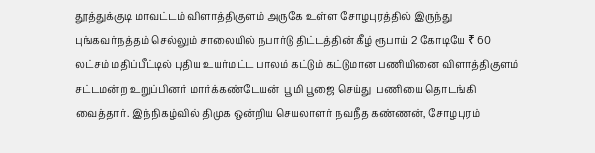தூத்துக்குடி மாவட்டம் விளாத்திகுளம் அருகே உள்ள சோழபுரத்தில் இருந்து புங்கவர்நத்தம் செல்லும் சாலையில் நபார்டு திட்டத்தின் கீழ் ரூபாய் 2 கோடியே ₹ 60 லட்சம் மதிப்பீட்டில் புதிய உயர்மட்ட பாலம் கட்டும் கட்டுமான பணியினை விளாத்திகுளம் சட்டமன்ற உறுப்பினர் மார்க்கண்டேயன்  பூமி பூஜை செய்து  பணியை தொடங்கி வைத்தார். இந்நிகழ்வில் திமுக ஒன்றிய செயலாளர் நவநீத கண்ணன், சோழபுரம்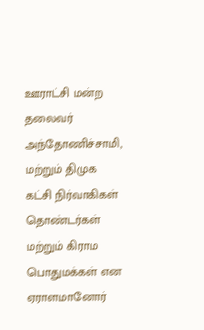ஊராட்சி மன்ற தலைவர் அந்தோணிச்சாமி, மற்றும் திமுக கட்சி நிர்வாகிகள் தொண்டர்கள் மற்றும் கிராம பொதுமக்கள் என ஏராளமானோர்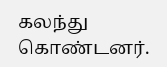கலந்து கொண்டனர்.